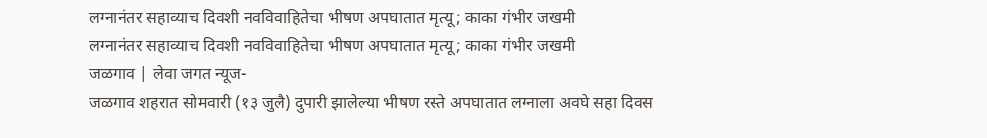लग्नानंतर सहाव्याच दिवशी नवविवाहितेचा भीषण अपघातात मृत्यू; काका गंभीर जखमी
लग्नानंतर सहाव्याच दिवशी नवविवाहितेचा भीषण अपघातात मृत्यू; काका गंभीर जखमी
जळगाव | लेवा जगत न्यूज-
जळगाव शहरात सोमवारी (१३ जुलै) दुपारी झालेल्या भीषण रस्ते अपघातात लग्नाला अवघे सहा दिवस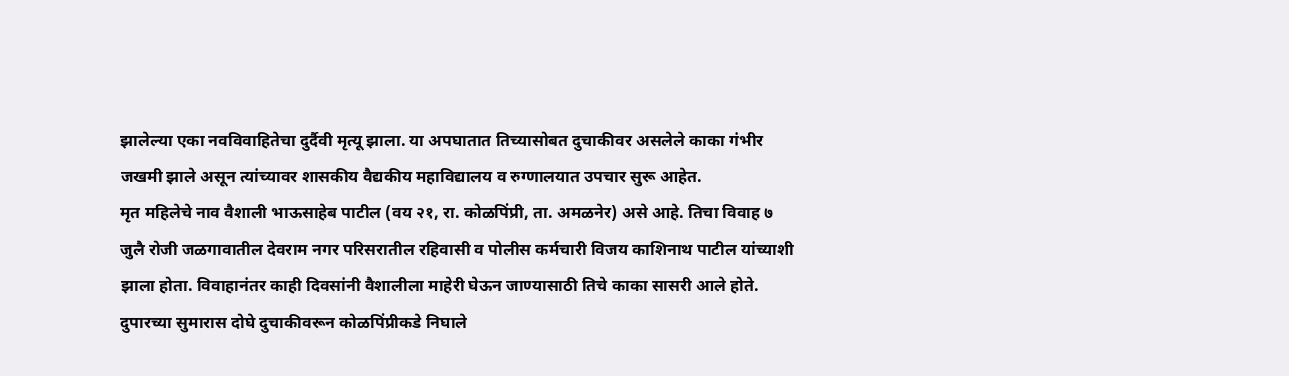झालेल्या एका नवविवाहितेचा दुर्दैवी मृत्यू झाला. या अपघातात तिच्यासोबत दुचाकीवर असलेले काका गंभीर जखमी झाले असून त्यांच्यावर शासकीय वैद्यकीय महाविद्यालय व रुग्णालयात उपचार सुरू आहेत.
मृत महिलेचे नाव वैशाली भाऊसाहेब पाटील (वय २१, रा. कोळपिंप्री, ता. अमळनेर) असे आहे. तिचा विवाह ७ जुलै रोजी जळगावातील देवराम नगर परिसरातील रहिवासी व पोलीस कर्मचारी विजय काशिनाथ पाटील यांच्याशी झाला होता. विवाहानंतर काही दिवसांनी वैशालीला माहेरी घेऊन जाण्यासाठी तिचे काका सासरी आले होते.
दुपारच्या सुमारास दोघे दुचाकीवरून कोळपिंप्रीकडे निघाले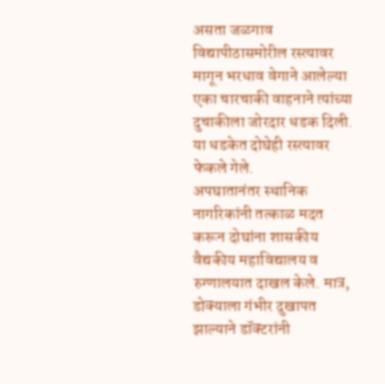असता जळगाव विद्यापीठासमोरील रस्त्यावर मागून भरधाव वेगाने आलेल्या एका चारचाकी वाहनाने त्यांच्या दुचाकीला जोरदार धडक दिली. या धडकेत दोघेही रस्त्यावर फेकले गेले.
अपघातानंतर स्थानिक नागरिकांनी तत्काळ मदत करून दोघांना शासकीय वैद्यकीय महाविद्यालय व रुग्णालयात दाखल केले. मात्र, डोक्याला गंभीर दुखापत झाल्याने डॉक्टरांनी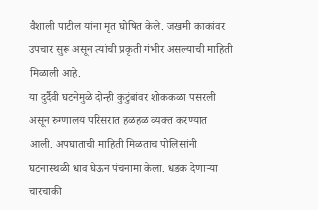वैशाली पाटील यांना मृत घोषित केले. जखमी काकांवर उपचार सुरू असून त्यांची प्रकृती गंभीर असल्याची माहिती मिळाली आहे.
या दुर्दैवी घटनेमुळे दोन्ही कुटुंबांवर शोककळा पसरली असून रुग्णालय परिसरात हळहळ व्यक्त करण्यात आली. अपघाताची माहिती मिळताच पोलिसांनी घटनास्थळी धाव घेऊन पंचनामा केला. धडक देणाऱ्या चारचाकी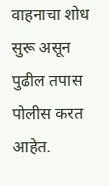वाहनाचा शोध सुरू असून पुढील तपास पोलीस करत आहेत.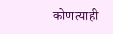कोणत्याही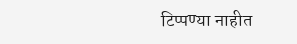टिप्पण्या नाहीत